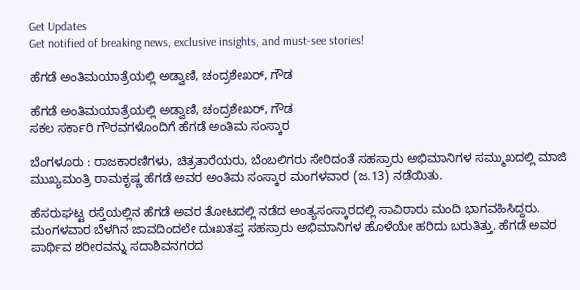Get Updates
Get notified of breaking news, exclusive insights, and must-see stories!

ಹೆಗಡೆ ಅಂತಿಮಯಾತ್ರೆಯಲ್ಲಿ ಅಡ್ವಾಣಿ, ಚಂದ್ರಶೇಖರ್‌, ಗೌಡ

ಹೆಗಡೆ ಅಂತಿಮಯಾತ್ರೆಯಲ್ಲಿ ಅಡ್ವಾಣಿ, ಚಂದ್ರಶೇಖರ್‌, ಗೌಡ
ಸಕಲ ಸರ್ಕಾರಿ ಗೌರವಗಳೊಂದಿಗೆ ಹೆಗಡೆ ಅಂತಿಮ ಸಂಸ್ಕಾರ

ಬೆಂಗಳೂರು : ರಾಜಕಾರಣಿಗಳು, ಚಿತ್ರತಾರೆಯರು, ಬೆಂಬಲಿಗರು ಸೇರಿದಂತೆ ಸಹಸ್ರಾರು ಅಭಿಮಾನಿಗಳ ಸಮ್ಮುಖದಲ್ಲಿ ಮಾಜಿ ಮುಖ್ಯಮಂತ್ರಿ ರಾಮಕೃಷ್ಣ ಹೆಗಡೆ ಅವರ ಅಂತಿಮ ಸಂಸ್ಕಾರ ಮಂಗಳವಾರ (ಜ.13) ನಡೆಯಿತು.

ಹೆಸರುಘಟ್ಟ ರಸ್ತೆಯಲ್ಲಿನ ಹೆಗಡೆ ಅವರ ತೋಟದಲ್ಲಿ ನಡೆದ ಅಂತ್ಯಸಂಸ್ಕಾರದಲ್ಲಿ ಸಾವಿರಾರು ಮಂದಿ ಭಾಗವಹಿಸಿದ್ದರು. ಮಂಗಳವಾರ ಬೆಳಗಿನ ಜಾವದಿಂದಲೇ ದುಃಖತಪ್ತ ಸಹಸ್ರಾರು ಅಭಿಮಾನಿಗಳ ಹೊಳೆಯೇ ಹರಿದು ಬರುತಿತ್ತು. ಹೆಗಡೆ ಅವರ ಪಾರ್ಥಿವ ಶರೀರವನ್ನು ಸದಾಶಿವನಗರದ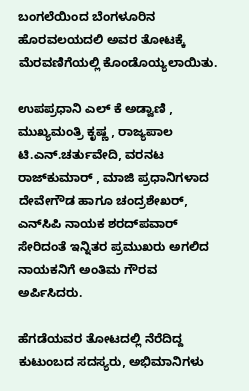ಬಂಗಲೆಯಿಂದ ಬೆಂಗಳೂರಿನ ಹೊರವಲಯದಲಿ ಅವರ ತೋಟಕ್ಕೆ ಮೆರವಣಿಗೆಯಲ್ಲಿ ಕೊಂಡೊಯ್ಯಲಾಯಿತು.

ಉಪಪ್ರಧಾನಿ ಎಲ್‌ ಕೆ ಅಡ್ವಾಣಿ , ಮುಖ್ಯಮಂತ್ರಿ ಕೃಷ್ಣ , ರಾಜ್ಯಪಾಲ ಟಿ.ಎನ್‌.ಚರ್ತುವೇದಿ, ವರನಟ ರಾಜ್‌ಕುಮಾರ್‌ , ಮಾಜಿ ಪ್ರಧಾನಿಗಳಾದ ದೇವೇಗೌಡ ಹಾಗೂ ಚಂದ್ರಶೇಖರ್‌, ಎನ್‌ಸಿಪಿ ನಾಯಕ ಶರದ್‌ಪವಾರ್‌ ಸೇರಿದಂತೆ ಇನ್ನಿತರ ಪ್ರಮುಖರು ಅಗಲಿದ ನಾಯಕನಿಗೆ ಅಂತಿಮ ಗೌರವ ಅರ್ಪಿಸಿದರು.

ಹೆಗಡೆಯವರ ತೋಟದಲ್ಲಿ ನೆರೆದಿದ್ದ ಕುಟುಂಬದ ಸದಸ್ಯರು, ಅಭಿಮಾನಿಗಳು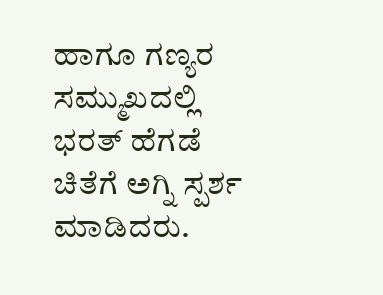ಹಾಗೂ ಗಣ್ಯರ ಸಮ್ಮುಖದಲ್ಲಿ ಭರತ್‌ ಹೆಗಡೆ ಚಿತೆಗೆ ಅಗ್ನಿ ಸ್ಪರ್ಶ ಮಾಡಿದರು.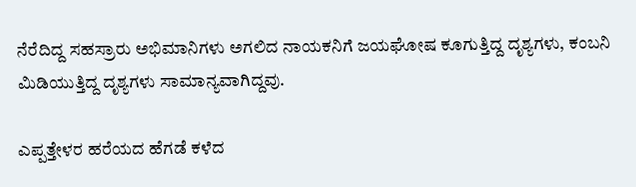ನೆರೆದಿದ್ದ ಸಹಸ್ರಾರು ಅಭಿಮಾನಿಗಳು ಅಗಲಿದ ನಾಯಕನಿಗೆ ಜಯಘೋಷ ಕೂಗುತ್ತಿದ್ದ ದೃಶ್ಯಗಳು, ಕಂಬನಿ ಮಿಡಿಯುತ್ತಿದ್ದ ದೃಶ್ಯಗಳು ಸಾಮಾನ್ಯವಾಗಿದ್ದವು.

ಎಪ್ಪತ್ತೇಳರ ಹರೆಯದ ಹೆಗಡೆ ಕಳೆದ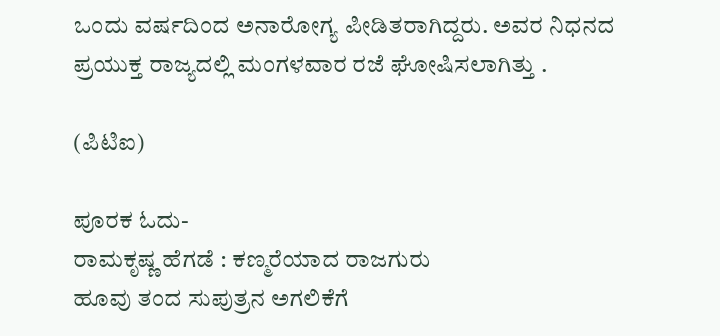ಒಂದು ವರ್ಷದಿಂದ ಅನಾರೋಗ್ಯ ಪೀಡಿತರಾಗಿದ್ದರು. ಅವರ ನಿಧನದ ಪ್ರಯುಕ್ತ ರಾಜ್ಯದಲ್ಲಿ ಮಂಗಳವಾರ ರಜೆ ಘೋಷಿಸಲಾಗಿತ್ತು .

(ಪಿಟಿಐ)

ಪೂರಕ ಓದು-
ರಾಮಕೃಷ್ಣ ಹೆಗಡೆ : ಕಣ್ಮರೆಯಾದ ರಾಜಗುರು
ಹೂವು ತಂದ ಸುಪುತ್ರನ ಅಗಲಿಕೆಗೆ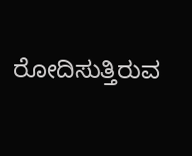ರೋದಿಸುತ್ತಿರುವ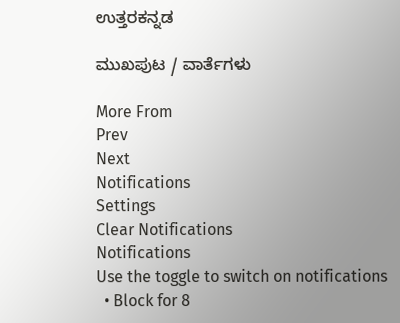ಉತ್ತರಕನ್ನಡ

ಮುಖಪುಟ / ವಾರ್ತೆಗಳು

More From
Prev
Next
Notifications
Settings
Clear Notifications
Notifications
Use the toggle to switch on notifications
  • Block for 8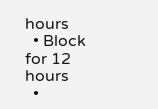hours
  • Block for 12 hours
  •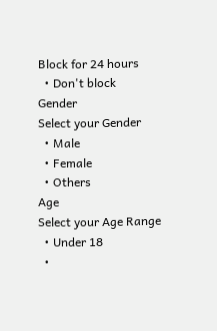Block for 24 hours
  • Don't block
Gender
Select your Gender
  • Male
  • Female
  • Others
Age
Select your Age Range
  • Under 18
  •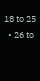18 to 25
  • 26 to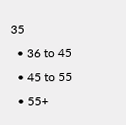35
  • 36 to 45
  • 45 to 55
  • 55+